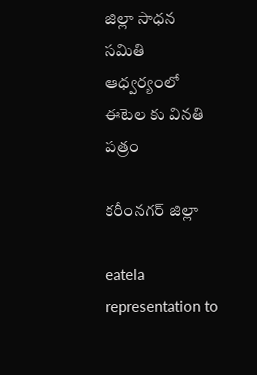జిల్లా సాధన సమితి ఆధ్వర్యంలో ఈటెల కు వినతి పత్రం

కరీంనగర్ జిల్లా

eatela
representation to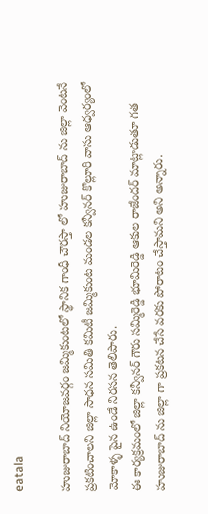eatala

హుజురాబాద్ నియోజవర్గం జమ్మికుంటలో స్థానిక గాంధీ చౌరస్తా లో హుజురాబాద్ ను జిల్లా వెంటనే ప్రకటించాలని జిల్లా సాధన సమితి కమిటీ జమ్మికుంట మండల కన్వీనర్ కొల్లూరి వాసు ఆధ్వర్యంలో మోకాళ్ళ పైన ఉండే నిరసన తెలిపారు.
ఈ కార్యక్రమంలో జిల్లా కన్వీనర్ గౌరు సమ్మిరెడ్డి భూమిరెడ్డి ఆకుల రాజేందర్ మాట్లాడుతూ గత హుజురాబాద్ ను జిల్లా గా ప్రకటన చేసే వరకు పోరాటం చేస్తామని అని అన్నారు.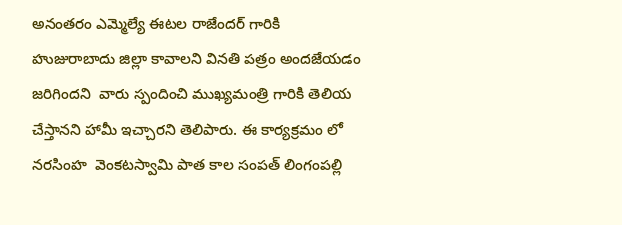అనంతరం ఎమ్మెల్యే ఈటల రాజేందర్ గారికి హుజురాబాదు జిల్లా కావాలని వినతి పత్రం అందజేయడం జరిగిందని  వారు స్పందించి ముఖ్యమంత్రి గారికి తెలియ చేస్తానని హామీ ఇచ్చారని తెలిపారు. ఈ కార్యక్రమం లో  నరసింహ  వెంకటస్వామి పాత కాల సంపత్ లింగంపల్లి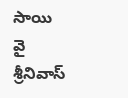సాయి వై శ్రీనివాస్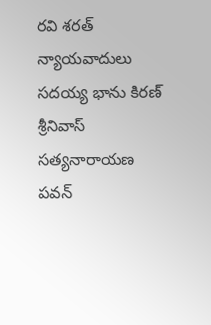రవి శరత్ న్యాయవాదులు సదయ్య భాను కిరణ్ శ్రీనివాస్ సత్యనారాయణ పవన్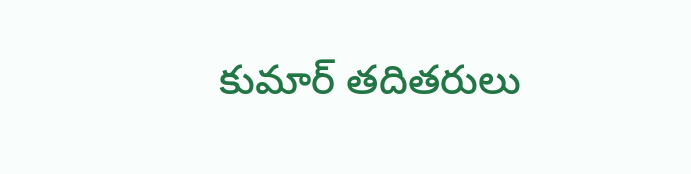కుమార్ తదితరులు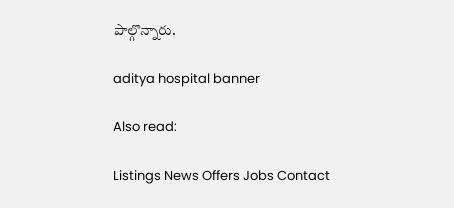పాల్గొన్నారు.

aditya hospital banner

Also read:

Listings News Offers Jobs Contact